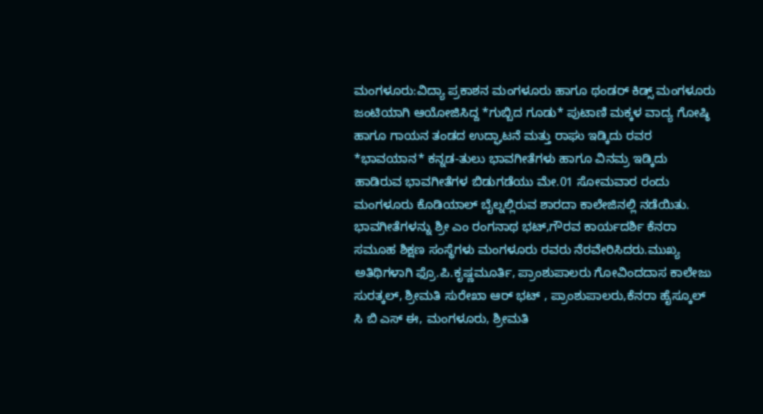ಮಂಗಳೂರು:ವಿದ್ಯಾ ಪ್ರಕಾಶನ ಮಂಗಳೂರು ಹಾಗೂ ಥಂಡರ್ ಕಿಡ್ಸ್ ಮಂಗಳೂರು ಜಂಟಿಯಾಗಿ ಆಯೋಜಿಸಿದ್ದ *ಗುಬ್ಬಿದ ಗೂಡು* ಪುಟಾಣಿ ಮಕ್ಕಳ ವಾದ್ಯ ಗೋಷ್ಠಿ ಹಾಗೂ ಗಾಯನ ತಂಡದ ಉದ್ಘಾಟನೆ ಮತ್ತು ರಾಘು ಇಡ್ಕಿದು ರವರ *ಭಾವಯಾನ* ಕನ್ನಡ-ತುಲು ಭಾವಗೀತೆಗಳು ಹಾಗೂ ವಿನಮ್ರ ಇಡ್ಕಿದು ಹಾಡಿರುವ ಭಾವಗೀತೆಗಳ ಬಿಡುಗಡೆಯು ಮೇ.01 ಸೋಮವಾರ ರಂದು ಮಂಗಳೂರು ಕೊಡಿಯಾಲ್ ಬೈಲ್ನಲ್ಲಿರುವ ಶಾರದಾ ಕಾಲೇಜಿನಲ್ಲಿ ನಡೆಯಿತು.
ಭಾವಗೀತೆಗಳನ್ನು ಶ್ರೀ ಎಂ ರಂಗನಾಥ ಭಟ್,ಗೌರವ ಕಾರ್ಯದರ್ಶಿ ಕೆನರಾ ಸಮೂಹ ಶಿಕ್ಷಣ ಸಂಸ್ಥೆಗಳು ಮಂಗಳೂರು ರವರು ನೆರವೇರಿಸಿದರು.ಮುಖ್ಯ ಅತಿಥಿಗಳಾಗಿ ಫ್ರೊ.ಪಿ.ಕೃಷ್ಣಮೂರ್ತಿ, ಪ್ರಾಂಶುಪಾಲರು ಗೋವಿಂದದಾಸ ಕಾಲೇಜು ಸುರತ್ಕಲ್, ಶ್ರೀಮತಿ ಸುರೇಖಾ ಆರ್ ಭಟ್ , ಪ್ರಾಂಶುಪಾಲರು,ಕೆನರಾ ಹೈಸ್ಕೂಲ್ ಸಿ ಬಿ ಎಸ್ ಈ, ಮಂಗಳೂರು, ಶ್ರೀಮತಿ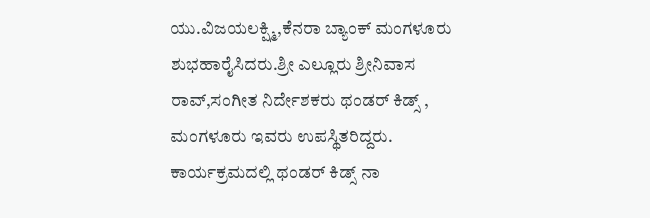ಯು.ವಿಜಯಲಕ್ಷ್ಮಿ,ಕೆನರಾ ಬ್ಯಾಂಕ್ ಮಂಗಳೂರು ಶುಭಹಾರೈಸಿದರು.ಶ್ರೀ ಎಲ್ಲೂರು ಶ್ರೀನಿವಾಸ ರಾವ್,ಸಂಗೀತ ನಿರ್ದೇಶಕರು ಥಂಡರ್ ಕಿಡ್ಸ್ , ಮಂಗಳೂರು ಇವರು ಉಪಸ್ಥಿತರಿದ್ದರು.
ಕಾರ್ಯಕ್ರಮದಲ್ಲಿ ಥಂಡರ್ ಕಿಡ್ಸ್ ನಾ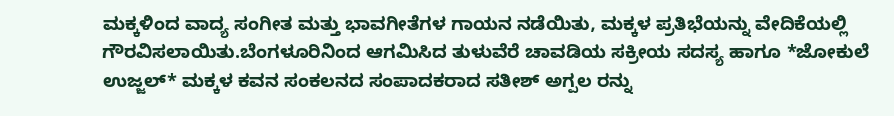ಮಕ್ಕಳಿಂದ ವಾದ್ಯ ಸಂಗೀತ ಮತ್ತು ಭಾವಗೀತೆಗಳ ಗಾಯನ ನಡೆಯಿತು, ಮಕ್ಕಳ ಪ್ರತಿಭೆಯನ್ನು ವೇದಿಕೆಯಲ್ಲಿ ಗೌರವಿಸಲಾಯಿತು.ಬೆಂಗಳೂರಿನಿಂದ ಆಗಮಿಸಿದ ತುಳುವೆರೆ ಚಾವಡಿಯ ಸಕ್ರೀಯ ಸದಸ್ಯ ಹಾಗೂ *ಜೋಕುಲೆ ಉಜ್ಜಲ್* ಮಕ್ಕಳ ಕವನ ಸಂಕಲನದ ಸಂಪಾದಕರಾದ ಸತೀಶ್ ಅಗ್ಪಲ ರನ್ನು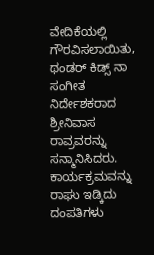ವೇದಿಕೆಯಲ್ಲಿ ಗೌರವಿಸಲಾಯಿತು, ಥಂಡರ್ ಕಿಡ್ಸ್ ನಾ ಸಂಗೀತ ನಿರ್ದೇಶಕರಾದ ಶ್ರೀನಿವಾಸ ರಾವ್ರವರನ್ನು ಸನ್ಮಾನಿಸಿದರು.
ಕಾರ್ಯಕ್ರಮವನ್ನು ರಾಘು ಇಡ್ಕಿದು ದಂಪತಿಗಳು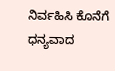ನಿರ್ವಹಿಸಿ ಕೊನೆಗೆ ಧನ್ಯವಾದ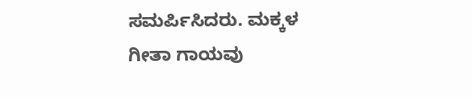ಸಮರ್ಪಿಸಿದರು. ಮಕ್ಕಳ ಗೀತಾ ಗಾಯವು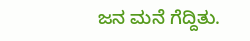ಜನ ಮನೆ ಗೆದ್ದಿತು.